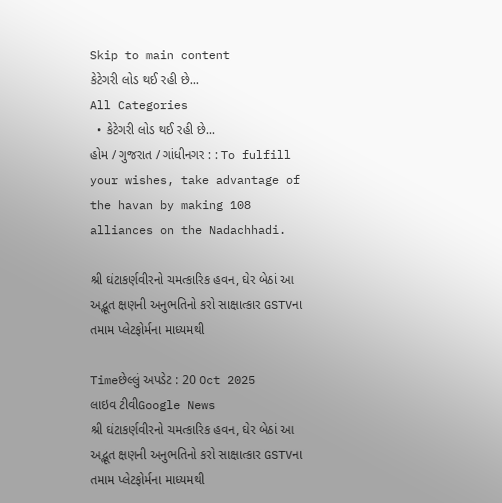Skip to main content
કેટેગરી લોડ થઈ રહી છે...
All Categories
  • કેટેગરી લોડ થઈ રહી છે...
હોમ / ગુજરાત / ગાંધીનગર : : To fulfill your wishes, take advantage of the havan by making 108 alliances on the Nadachhadi.

શ્રી ઘંટાકર્ણવીરનો ચમત્કારિક હવન, ઘેર બેઠાં આ અદ્ભૂત ક્ષણની અનુભતિનો કરો સાક્ષાત્કાર GSTVના તમામ પ્લેટફોર્મના માધ્યમથી

Timeછેલ્લું અપડેટ : 20 Oct 2025
લાઇવ ટીવીGoogle News
શ્રી ઘંટાકર્ણવીરનો ચમત્કારિક હવન, ઘેર બેઠાં આ અદ્ભૂત ક્ષણની અનુભતિનો કરો સાક્ષાત્કાર GSTVના તમામ પ્લેટફોર્મના માધ્યમથી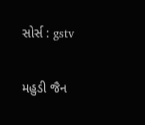સોર્સ : gstv

મહુડી જૈન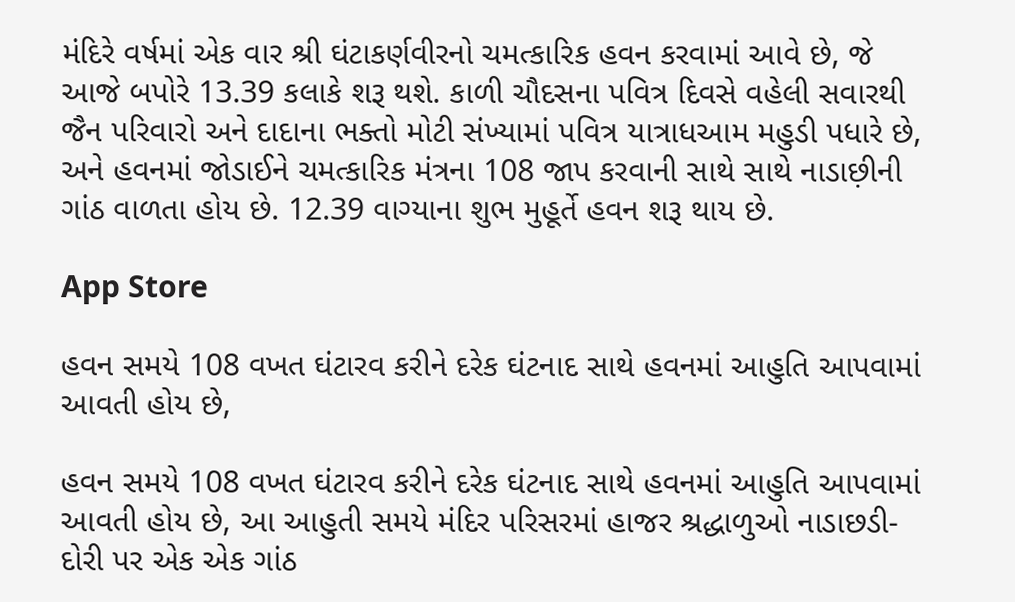મંદિરે વર્ષમાં એક વાર શ્રી ઘંટાકર્ણવીરનો ચમત્કારિક હવન કરવામાં આવે છે, જે આજે બપોરે 13.39 કલાકે શરૂ થશે. કાળી ચૌદસના પવિત્ર દિવસે વહેલી સવારથી જૈન પરિવારો અને દાદાના ભક્તો મોટી સંખ્યામાં પવિત્ર યાત્રાધઆમ મહુડી પધારે છે, અને હવનમાં જોડાઈને ચમત્કારિક મંત્રના 108 જાપ કરવાની સાથે સાથે નાડાછ઼ીની ગાંઠ વાળતા હોય છે. 12.39 વાગ્યાના શુભ મુહૂર્તે હવન શરૂ થાય છે.

App Store

હવન સમયે 108 વખત ઘંટારવ કરીને દરેક ઘંટનાદ સાથે હવનમાં આહુતિ આપવામાં આવતી હોય છે,

હવન સમયે 108 વખત ઘંટારવ કરીને દરેક ઘંટનાદ સાથે હવનમાં આહુતિ આપવામાં આવતી હોય છે, આ આહુતી સમયે મંદિર પરિસરમાં હાજર શ્રદ્ધાળુઓ નાડાછડી-દોરી પર એક એક ગાંઠ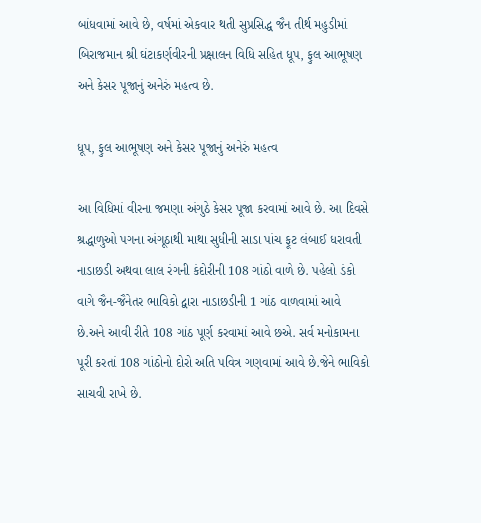બાંધવામાં આવે છે, વર્ષમાં એકવાર થતી સુપ્રસિદ્ધ જૈન તીર્થ મહુડીમાં બિરાજમાન શ્રી ઘંટાકર્ણવીરની પ્રક્ષાલન વિધિ સહિત ધૂપ, ફુલ આભૂષણ અને કેસર પૂજાનું અનેરું મહત્વ છે.

ધૂપ, ફુલ આભૂષણ અને કેસર પૂજાનું અનેરું મહત્વ

આ વિધિમાં વીરના જમણા અંગુઠે કેસર પૂજા કરવામાં આવે છે. આ દિવસે શ્રદ્ધાળુઓ પગના અંગૂઠાથી માથા સુધીની સાડા પાંચ ફૂટ લંબાઈ ધરાવતી નાડાછડી અથવા લાલ રંગની કંદોરીની 108 ગાંઠો વાળે છે. પહેલો ડંકો વાગે જૈન-જૈનેતર ભાવિકો દ્વારા નાડાછડીની 1 ગાંઠ વાળવામાં આવે છે.અને આવી રીતે 108 ગાંઠ પૂર્ણ કરવામાં આવે છએ. સર્વ મનોકામના પૂરી કરતાં 108 ગાંઠોનો દોરો અતિ પવિત્ર ગણવામાં આવે છે.જેને ભાવિકો સાચવી રાખે છે.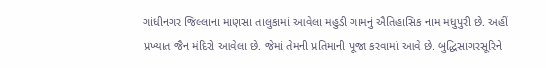ગાંધીનગર જિલ્લાના માણસા તાલુકામાં આવેલા મહુડી ગામનું ઐતિહાસિક નામ મધુપુરી છે. અહીં પ્રખ્યાત જૈન મંદિરો આવેલા છે. જેમાં તેમની પ્રતિમાની પૂજા કરવામાં આવે છે. બુદ્ધિસાગરસૂરિને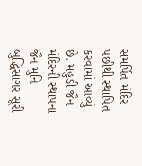સમર્પિત મંદિર પછીથી સ્થાપિત કરવામાં આવ્યું છે. મહુડી જૈન મંદિરની સ્થાપના જૈન મુનિ બુદ્ધિસાગર સૂરી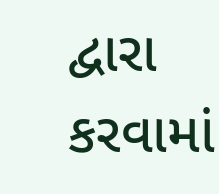દ્વારા કરવામાં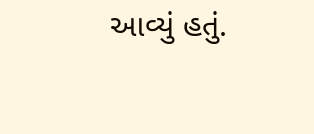આવ્યું હતું.